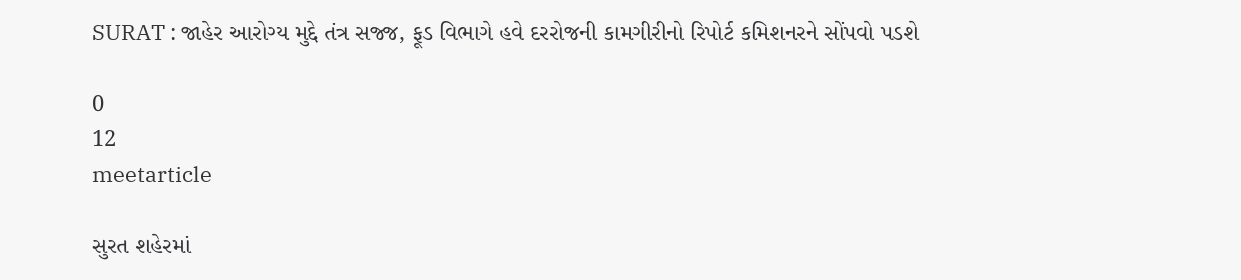SURAT : જાહેર આરોગ્ય મુદ્દે તંત્ર સજ્જ, ફૂડ વિભાગે હવે દરરોજની કામગીરીનો રિપોર્ટ કમિશનરને સોંપવો પડશે

0
12
meetarticle

સુરત શહેરમાં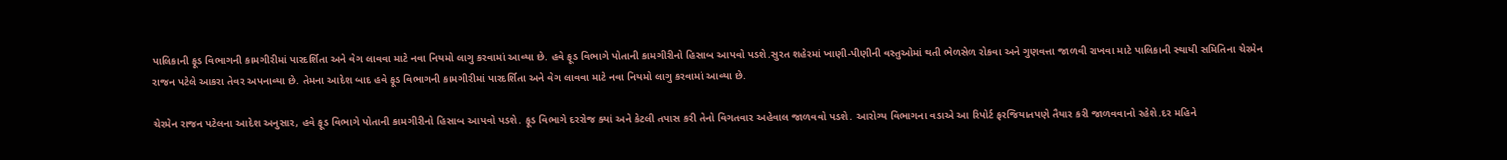પાલિકાની ફૂડ વિભાગની કામગીરીમાં પારદર્શિતા અને વેગ લાવવા માટે નવા નિયમો લાગુ કરવામાં આવ્યા છે. હવે ફૂડ વિભાગે પોતાની કામગીરીનો હિસાબ આપવો પડશે.સુરત શહેરમાં ખાણી-પીણીની વસ્તુઓમાં થતી ભેળસેળ રોકવા અને ગુણવત્તા જાળવી રાખવા માટે પાલિકાની સ્થાયી સમિતિના ચેરમેન રાજન પટેલે આકરા તેવર અપનાવ્યા છે. તેમના આદેશ બાદ હવે ફૂડ વિભાગની કામગીરીમાં પારદર્શિતા અને વેગ લાવવા માટે નવા નિયમો લાગુ કરવામાં આવ્યા છે.

ચેરમેન રાજન પટેલના આદેશ અનુસાર, હવે ફૂડ વિભાગે પોતાની કામગીરીનો હિસાબ આપવો પડશે. ફૂડ વિભાગે દરરોજ ક્યાં અને કેટલી તપાસ કરી તેનો વિગતવાર અહેવાલ જાળવવો પડશે. આરોગ્ય વિભાગના વડાએ આ રિપોર્ટ ફરજિયાતપણે તૈયાર કરી જાળવવાનો રહેશે.દર મહિને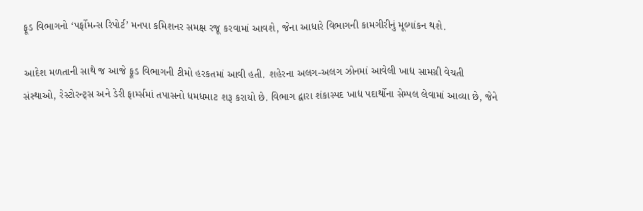ફૂડ વિભાગનો ‘પર્ફોમન્સ રિપોર્ટ’ મનપા કમિશનર સમક્ષ રજૂ કરવામાં આવશે, જેના આધારે વિભાગની કામગીરીનું મૂલ્યાંકન થશે.

આદેશ મળતાની સાથે જ આજે ફૂડ વિભાગની ટીમો હરકતમાં આવી હતી. શહેરના અલગ-અલગ ઝોનમાં આવેલી ખાદ્ય સામગ્રી વેચતી સંસ્થાઓ, રેસ્ટોરન્ટ્સ અને ડેરી ફાર્મ્સમાં તપાસનો ધમધમાટ શરૂ કરાયો છે. વિભાગ દ્વારા શંકાસ્પદ ખાદ્ય પદાર્થોના સેમ્પલ લેવામાં આવ્યા છે, જેને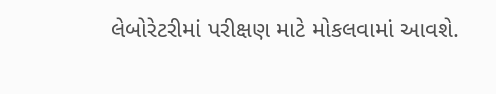લેબોરેટરીમાં પરીક્ષણ માટે મોકલવામાં આવશે.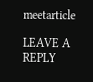meetarticle

LEAVE A REPLY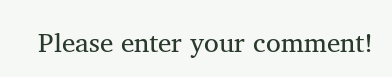Please enter your comment!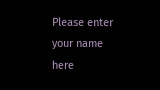Please enter your name here